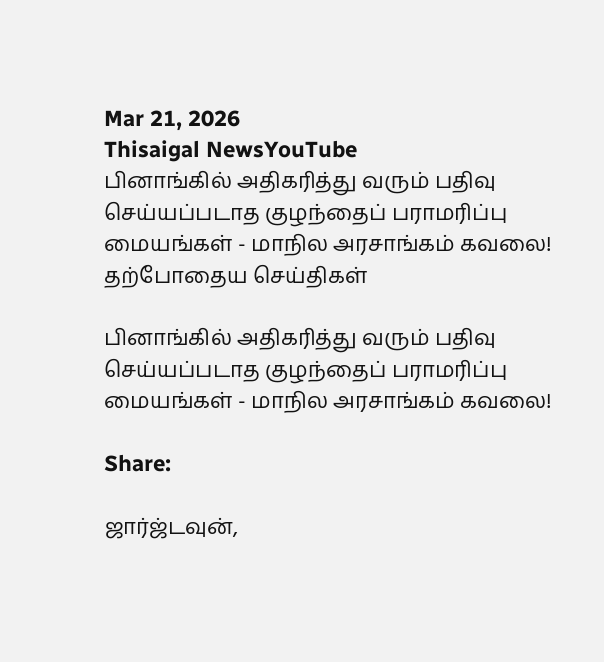Mar 21, 2026
Thisaigal NewsYouTube
பினாங்கில் அதிகரித்து வரும் பதிவு செய்யப்படாத குழந்தைப் பராமரிப்பு மையங்கள் - மாநில அரசாங்கம் கவலை!
தற்போதைய செய்திகள்

பினாங்கில் அதிகரித்து வரும் பதிவு செய்யப்படாத குழந்தைப் பராமரிப்பு மையங்கள் - மாநில அரசாங்கம் கவலை!

Share:

ஜார்ஜ்டவுன்,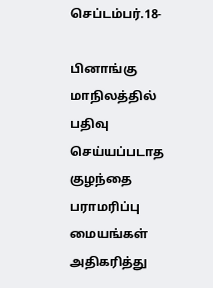செப்டம்பர்.18-

பினாங்கு மாநிலத்தில் பதிவு செய்யப்படாத குழந்தை பராமரிப்பு மையங்கள் அதிகரித்து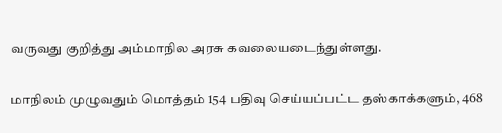வருவது குறித்து அம்மாநில அரசு கவலையடைந்துள்ளது.

மாநிலம் முழுவதும் மொத்தம் 154 பதிவு செய்யப்பட்ட தஸ்காக்களும், 468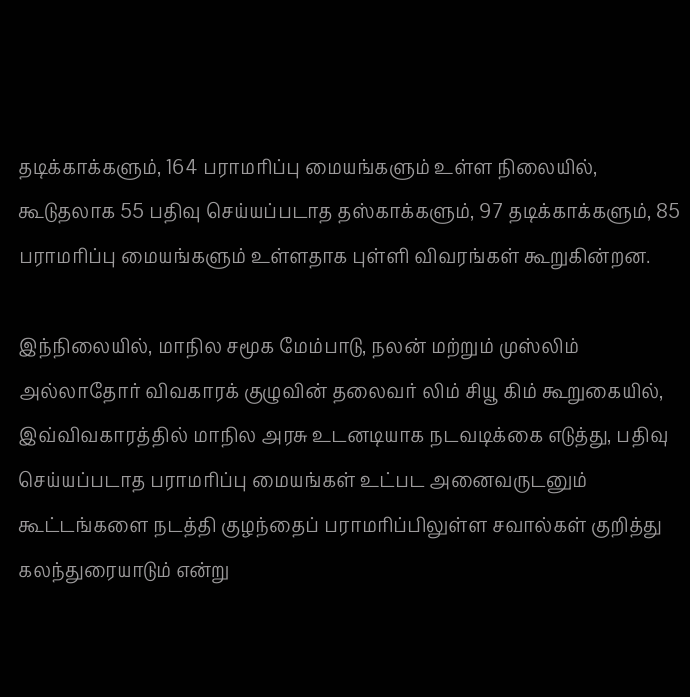தடிக்காக்களும், 164 பராமரிப்பு மையங்களும் உள்ள நிலையில், கூடுதலாக 55 பதிவு செய்யப்படாத தஸ்காக்களும், 97 தடிக்காக்களும், 85 பராமரிப்பு மையங்களும் உள்ளதாக புள்ளி விவரங்கள் கூறுகின்றன.

இந்நிலையில், மாநில சமூக மேம்பாடு, நலன் மற்றும் முஸ்லிம் அல்லாதோர் விவகாரக் குழுவின் தலைவர் லிம் சியூ கிம் கூறுகையில், இவ்விவகாரத்தில் மாநில அரசு உடனடியாக நடவடிக்கை எடுத்து, பதிவு செய்யப்படாத பராமரிப்பு மையங்கள் உட்பட அனைவருடனும் கூட்டங்களை நடத்தி குழந்தைப் பராமரிப்பிலுள்ள சவால்கள் குறித்து கலந்துரையாடும் என்று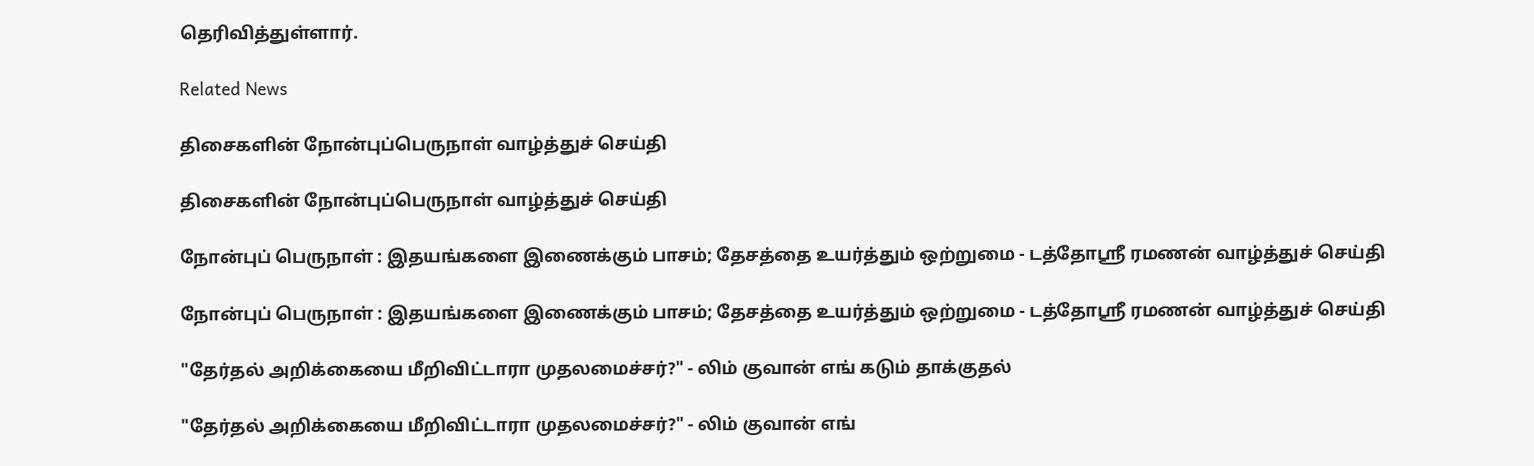தெரிவித்துள்ளார்.

Related News

திசைகளின் நோன்புப்பெருநாள் வாழ்த்துச் செய்தி

திசைகளின் நோன்புப்பெருநாள் வாழ்த்துச் செய்தி

நோன்புப் பெருநாள் : இதயங்களை இணைக்கும் பாசம்; தேசத்தை உயர்த்தும் ஒற்றுமை - டத்தோஶ்ரீ ரமணன் வாழ்த்துச் செய்தி

நோன்புப் பெருநாள் : இதயங்களை இணைக்கும் பாசம்; தேசத்தை உயர்த்தும் ஒற்றுமை - டத்தோஶ்ரீ ரமணன் வாழ்த்துச் செய்தி

"தேர்தல் அறிக்கையை மீறிவிட்டாரா முதலமைச்சர்?" - லிம் குவான் எங் கடும் தாக்குதல்

"தேர்தல் அறிக்கையை மீறிவிட்டாரா முதலமைச்சர்?" - லிம் குவான் எங்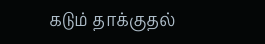கடும் தாக்குதல்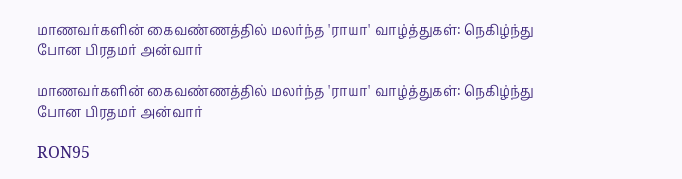மாணவர்களின் கைவண்ணத்தில் மலர்ந்த 'ராயா' வாழ்த்துகள்: நெகிழ்ந்து போன பிரதமர் அன்வார்

மாணவர்களின் கைவண்ணத்தில் மலர்ந்த 'ராயா' வாழ்த்துகள்: நெகிழ்ந்து போன பிரதமர் அன்வார்

RON95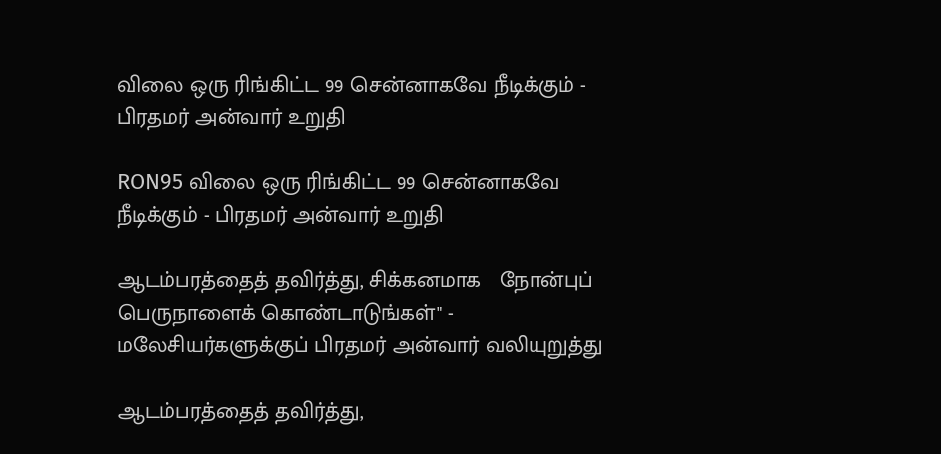விலை ஒரு ரிங்கிட்ட 99 சென்னாகவே நீடிக்கும் - பிரதமர் அன்வார் உறுதி

RON95 விலை ஒரு ரிங்கிட்ட 99 சென்னாகவே நீடிக்கும் - பிரதமர் அன்வார் உறுதி

ஆடம்பரத்தைத் தவிர்த்து, சிக்கனமாக   நோன்புப் பெருநாளைக் கொண்டாடுங்கள்" - மலேசியர்களுக்குப் பிரதமர் அன்வார் வலியுறுத்து

ஆடம்பரத்தைத் தவிர்த்து,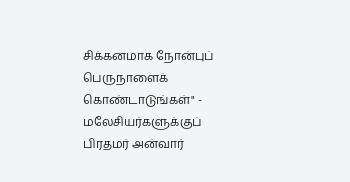சிக்கனமாக நோன்புப் பெருநாளைக் கொண்டாடுங்கள்" - மலேசியர்களுக்குப் பிரதமர் அன்வார்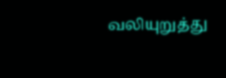வலியுறுத்து